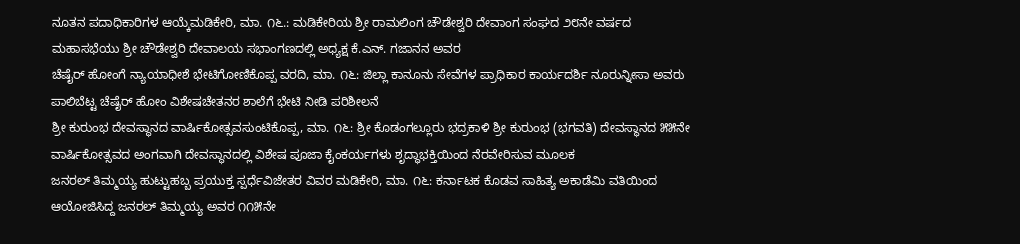ನೂತನ ಪದಾಧಿಕಾರಿಗಳ ಆಯ್ಕೆಮಡಿಕೇರಿ, ಮಾ. ೧೬.: ಮಡಿಕೇರಿಯ ಶ್ರೀ ರಾಮಲಿಂಗ ಚೌಡೇಶ್ವರಿ ದೇವಾಂಗ ಸಂಘದ ೨೮ನೇ ವರ್ಷದ ಮಹಾಸಭೆಯು ಶ್ರೀ ಚೌಡೇಶ್ವರಿ ದೇವಾಲಯ ಸಭಾಂಗಣದಲ್ಲಿ ಅಧ್ಯಕ್ಷ ಕೆ.ಎನ್. ಗಜಾನನ ಅವರ
ಚೆಷೈರ್ ಹೋಂಗೆ ನ್ಯಾಯಾಧೀಶೆ ಭೇಟಿಗೋಣಿಕೊಪ್ಪ ವರದಿ, ಮಾ. ೧೬: ಜಿಲ್ಲಾ ಕಾನೂನು ಸೇವೆಗಳ ಪ್ರಾಧಿಕಾರ ಕಾರ್ಯದರ್ಶಿ ನೂರುನ್ನೀಸಾ ಅವರು ಪಾಲಿಬೆಟ್ಟ ಚೆಷೈರ್ ಹೋಂ ವಿಶೇಷಚೇತನರ ಶಾಲೆಗೆ ಭೇಟಿ ನೀಡಿ ಪರಿಶೀಲನೆ
ಶ್ರೀ ಕುರುಂಭ ದೇವಸ್ಥಾನದ ವಾರ್ಷಿಕೋತ್ಸವಸುಂಟಿಕೊಪ್ಪ, ಮಾ. ೧೬: ಶ್ರೀ ಕೊಡಂಗಲ್ಲೂರು ಭದ್ರಕಾಳಿ ಶ್ರೀ ಕುರುಂಭ (ಭಗವತಿ) ದೇವಸ್ಥಾನದ ೫೫ನೇ ವಾರ್ಷಿಕೋತ್ಸವದ ಅಂಗವಾಗಿ ದೇವಸ್ಥಾನದಲ್ಲಿ ವಿಶೇಷ ಪೂಜಾ ಕೈಂಕರ್ಯಗಳು ಶೃದ್ಧಾಭಕ್ತಿಯಿಂದ ನೆರವೇರಿಸುವ ಮೂಲಕ
ಜನರಲ್ ತಿಮ್ಮಯ್ಯ ಹುಟ್ಟುಹಬ್ಬ ಪ್ರಯುಕ್ತ ಸ್ಪರ್ಧೆವಿಜೇತರ ವಿವರ ಮಡಿಕೇರಿ, ಮಾ. ೧೬: ಕರ್ನಾಟಕ ಕೊಡವ ಸಾಹಿತ್ಯ ಅಕಾಡೆಮಿ ವತಿಯಿಂದ ಆಯೋಜಿಸಿದ್ದ ಜನರಲ್ ತಿಮ್ಮಯ್ಯ ಅವರ ೧೧೫ನೇ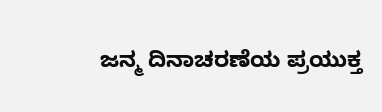ಜನ್ಮ ದಿನಾಚರಣೆಯ ಪ್ರಯುಕ್ತ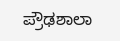ಪ್ರೌಢಶಾಲಾ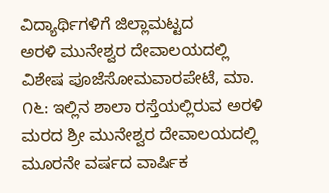ವಿದ್ಯಾರ್ಥಿಗಳಿಗೆ ಜಿಲ್ಲಾಮಟ್ಟದ
ಅರಳಿ ಮುನೇಶ್ವರ ದೇವಾಲಯದಲ್ಲಿ ವಿಶೇಷ ಪೂಜೆಸೋಮವಾರಪೇಟೆ, ಮಾ. ೧೬: ಇಲ್ಲಿನ ಶಾಲಾ ರಸ್ತೆಯಲ್ಲಿರುವ ಅರಳಿ ಮರದ ಶ್ರೀ ಮುನೇಶ್ವರ ದೇವಾಲಯದಲ್ಲಿ ಮೂರನೇ ವರ್ಷದ ವಾರ್ಷಿಕ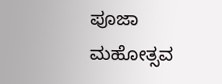ಪೂಜಾ ಮಹೋತ್ಸವ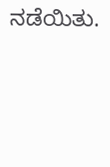ನಡೆಯಿತು.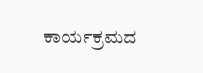ಕಾರ್ಯಕ್ರಮದ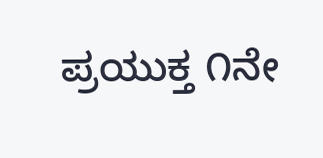ಪ್ರಯುಕ್ತ ೧ನೇ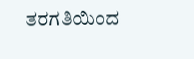ತರಗತಿಯಿಂದ